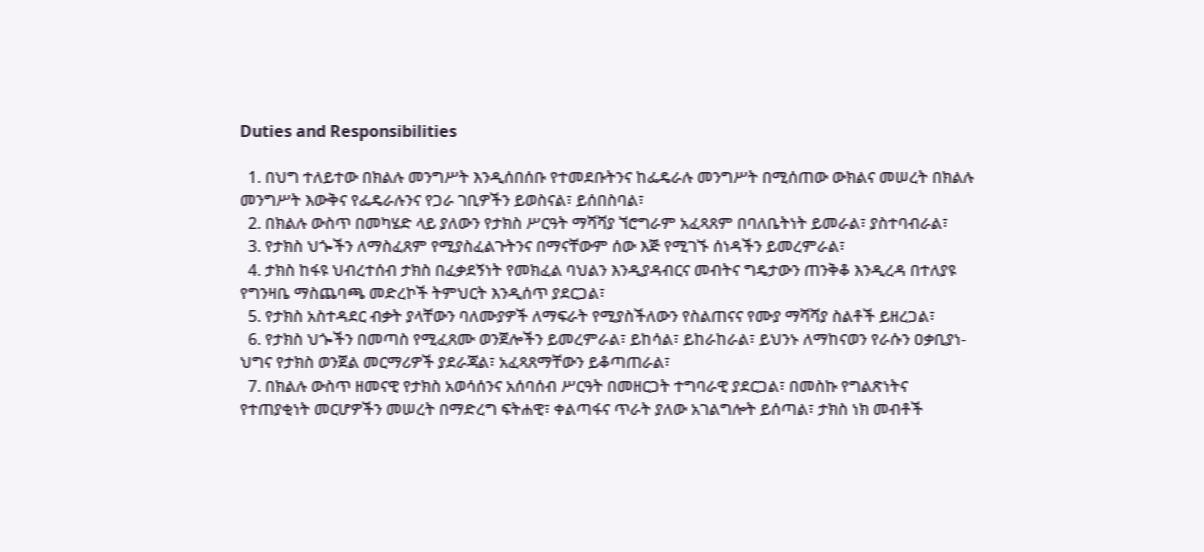Duties and Responsibilities

  1. በህግ ተለይተው በክልሉ መንግሥት እንዲሰበሰቡ የተመደቡትንና ከፌዴራሉ መንግሥት በሚሰጠው ውክልና መሠረት በክልሉ መንግሥት እውቅና የፌዴራሉንና የጋራ ገቢዎችን ይወስናል፣ ይሰበስባል፣
  2. በክልሉ ውስጥ በመካሄድ ላይ ያለውን የታክስ ሥርዓት ማሻሻያ ኘሮግራም አፈጻጸም በባለቤትነት ይመራል፣ ያስተባብራል፣
  3. የታክስ ህጐችን ለማስፈጸም የሚያስፈልጉትንና በማናቸውም ሰው እጅ የሚገኙ ሰነዳችን ይመረምራል፣
  4. ታክስ ከፋዩ ህብረተሰብ ታክስ በፈቃደኝነት የመክፈል ባህልን እንዲያዳብርና መብትና ግዴታውን ጠንቅቆ እንዲረዳ በተለያዩ የግንዛቤ ማስጨባጫ መድረኮች ትምህርት እንዲሰጥ ያደርጋል፣
  5. የታክስ አስተዳደር ብቃት ያላቸውን ባለሙያዎች ለማፍራት የሚያስችለውን የስልጠናና የሙያ ማሻሻያ ስልቶች ይዘረጋል፣
  6. የታክስ ህጐችን በመጣስ የሚፈጸሙ ወንጀሎችን ይመረምራል፣ ይከሳል፣ ይከራከራል፣ ይህንኑ ለማከናወን የራሱን ዐቃቢያነ-ህግና የታክስ ወንጀል መርማሪዎች ያደራጃል፣ አፈጻጸማቸውን ይቆጣጠራል፣
  7. በክልሉ ውስጥ ዘመናዊ የታክስ አወሳሰንና አሰባሰብ ሥርዓት በመዘርጋት ተግባራዊ ያደርጋል፣ በመስኩ የግልጽነትና የተጠያቂነት መርሆዎችን መሠረት በማድረግ ፍትሐዊ፣ ቀልጣፋና ጥራት ያለው አገልግሎት ይሰጣል፣ ታክስ ነክ መብቶች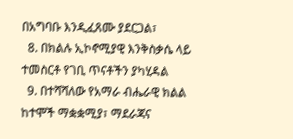በአግባቡ እንዲፈጸሙ ያደርጋል፣
  8. በክልሉ ኢኮኖሚያዊ እንቅስቃሴ ላይ ተመስርቶ የገቢ ጥናቶችን ያካሂዳል
  9. በተሻሻለው የአማራ ብሔራዊ ክልል ከተሞች ማቋቋሚያ፣ ማደራጃና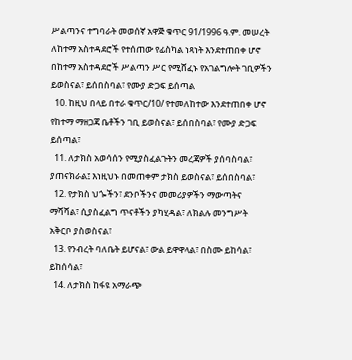ሥልጣንና ተግባራት መወሰኛ አዋጅ ቁጥር 91/1996 ዓ.ም. መሠረት ለከተማ አስተዳደሮች የተሰጠው የፊስካል ነጻነት እንደተጠበቀ ሆኖ በከተማ አስተዳደሮች ሥልጣን ሥር የሚሸፈኑ የአገልግሎት ገቢዎችን ይወስናል፣ ይሰበስባል፣ የሙያ ድጋፍ ይሰጣል
  10. ከዚህ በላይ በተራ ቁጥር/10/ የተመለከተው እንደተጠበቀ ሆኖ የከተማ ማዘጋጃ ቤቶችን ገቢ ይወስናል፣ ይሰበስባል፣ የሙያ ድጋፍ ይሰጣል፣
  11. ለታክስ አወሳሰን የሚያስፈልጉትን መረጃዎች ያሰባስባል፣ ያጠናክራል፤ እነዚህኑ በመጠቀም ታክስ ይወስናል፣ ይሰበስባል፣
  12. የታክስ ህጐችን፣ ደንቦችንና መመሪያዎችን ማውጣትና ማሻሻል፣ ሲያስፈልግ ጥናቶችን ያካሂዳል፣ ለክልሉ መንግሥት አቅርቦ ያስወስናል፣
  13. የንብረት ባለቤት ይሆናል፣ ውል ይዋዋላል፣ በስሙ ይከሳል፣ ይከሰሳል፣
  14. ለታክስ ከፋዩ አማራጭ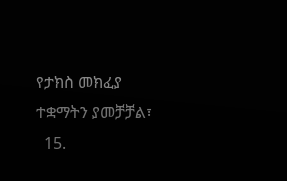የታክስ መክፈያ ተቋማትን ያመቻቻል፣
  15.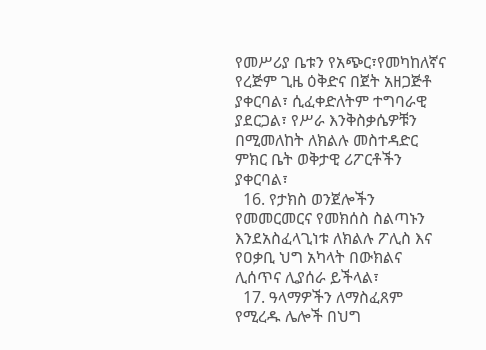የመሥሪያ ቤቱን የአጭር፣የመካከለኛና የረጅም ጊዜ ዕቅድና በጀት አዘጋጅቶ ያቀርባል፣ ሲፈቀድለትም ተግባራዊ ያደርጋል፣ የሥራ እንቅስቃሴዎቹን በሚመለከት ለክልሉ መስተዳድር ምክር ቤት ወቅታዊ ሪፖርቶችን ያቀርባል፣
  16. የታክስ ወንጀሎችን የመመርመርና የመክሰስ ስልጣኑን እንደአስፈላጊነቱ ለክልሉ ፖሊስ እና የዐቃቢ ህግ አካላት በውክልና ሊሰጥና ሊያሰራ ይችላል፣
  17. ዓላማዎችን ለማስፈጸም የሚረዱ ሌሎች በህግ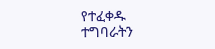የተፈቀዱ ተግባራትን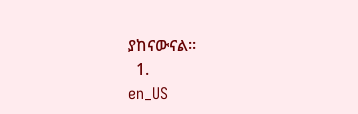ያከናውናል፡፡
  1.
en_US